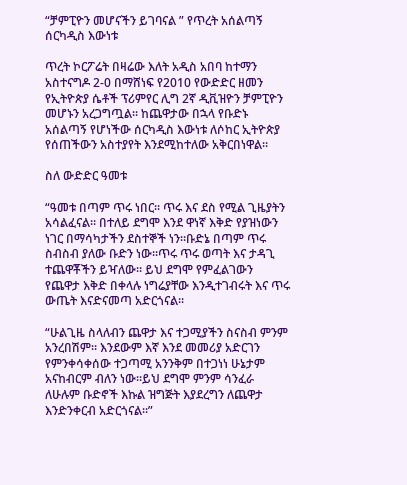“ቻምፒዮን መሆናችን ይገባናል ” የጥረት አሰልጣኝ ሰርካዲስ እውነቱ

ጥረት ኮርፖሬት በዛሬው እለት አዲስ አበባ ከተማን አስተናግዶ 2-0 በማሸነፍ የ2010 የውድድር ዘመን የኢትዮጵያ ሴቶች ፕሪምየር ሊግ 2ኛ ዲቪዝዮን ቻምፒዮን መሆኑን አረጋግጧል። ከጨዋታው በኋላ የቡድኑ አሰልጣኝ የሆነችው ሰርካዲስ እውነቱ ለሶከር ኢትዮጵያ የሰጠችውን አስተያየት እንደሚከተለው አቅርበነዋል።

ስለ ውድድር ዓመቱ

“ዓመቱ በጣም ጥሩ ነበር፡፡ ጥሩ እና ደስ የሚል ጊዜያትን አሳልፈናል፡፡ በተለይ ደግሞ እንደ ዋነኛ እቅድ የያዝነውን ነገር በማሳካታችን ደስተኞች ነን፡፡ቡድኔ በጣም ጥሩ ስብስብ ያለው ቡድን ነው፡፡ጥሩ ጥሩ ወጣት እና ታዳጊ ተጨዋቾችን ይዣለው። ይህ ደግሞ የምፈልገውን የጨዋታ እቅድ በቀላሉ ነግሬያቸው እንዲተገብሩት እና ጥሩ ውጤት እናድናመጣ አድርጎናል፡፡

“ሁልጊዜ ስላለብን ጨዋታ እና ተጋሚያችን ስናስብ ምንም አንረበሽም። እንደውም እኛ እንደ መመሪያ አድርገን የምንቀሳቀሰው ተጋጣሚ አንንቅም በተጋነነ ሁኔታም አናከብርም ብለን ነው፡፡ይህ ደግሞ ምንም ሳንፈራ ለሁሉም ቡድኖች እኩል ዝግጅት እያደረግን ለጨዋታ እንድንቀርብ አድርጎናል፡፡”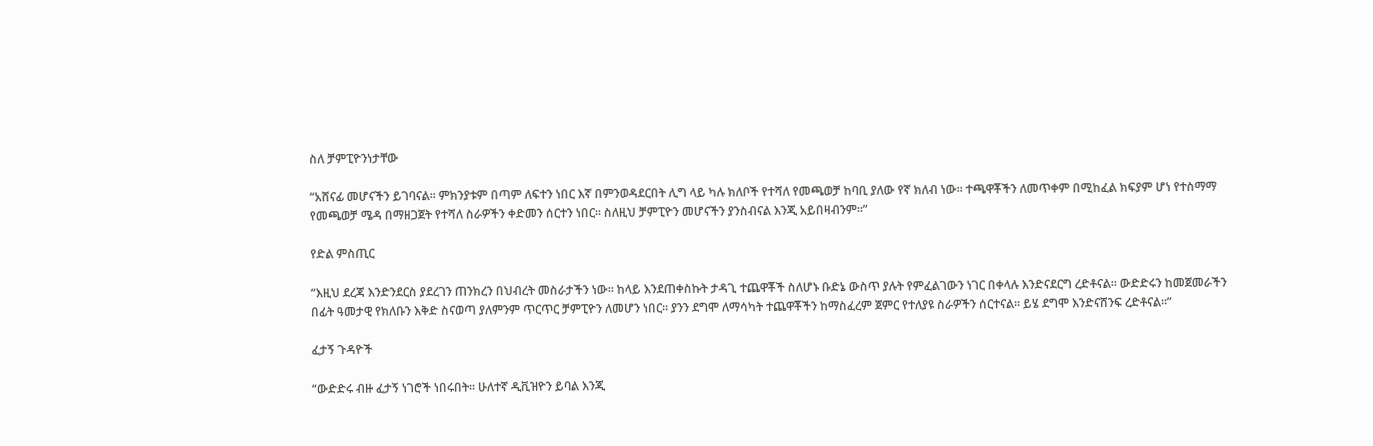ስለ ቻምፒዮንነታቸው

“አሸናፊ መሆናችን ይገባናል፡፡ ምክንያቱም በጣም ለፍተን ነበር እኛ በምንወዳደርበት ሊግ ላይ ካሉ ክለቦች የተሻለ የመጫወቻ ከባቢ ያለው የኛ ክለብ ነው፡፡ ተጫዋቾችን ለመጥቀም በሚከፈል ክፍያም ሆነ የተስማማ የመጫወቻ ሜዳ በማዘጋጀት የተሻለ ስራዎችን ቀድመን ሰርተን ነበር። ስለዚህ ቻምፒዮን መሆናችን ያንስብናል እንጂ አይበዛብንም፡፡”

የድል ምስጢር

“እዚህ ደረጃ እንድንደርስ ያደረገን ጠንክረን በህብረት መስራታችን ነው፡፡ ከላይ እንደጠቀስኩት ታዳጊ ተጨዋቾች ስለሆኑ ቡድኔ ውስጥ ያሉት የምፈልገውን ነገር በቀላሉ እንድናደርግ ረድቶናል። ውድድሩን ከመጀመራችን በፊት ዓመታዊ የክለቡን እቅድ ስናወጣ ያለምንም ጥርጥር ቻምፒዮን ለመሆን ነበር። ያንን ደግሞ ለማሳካት ተጨዋቾችን ከማስፈረም ጀምር የተለያዩ ስራዎችን ሰርተናል። ይሄ ደግሞ እንድናሸንፍ ረድቶናል፡፡”

ፈታኝ ጉዳዮች

“ውድድሩ ብዙ ፈታኝ ነገሮች ነበሩበት፡፡ ሁለተኛ ዲቪዝዮን ይባል እንጂ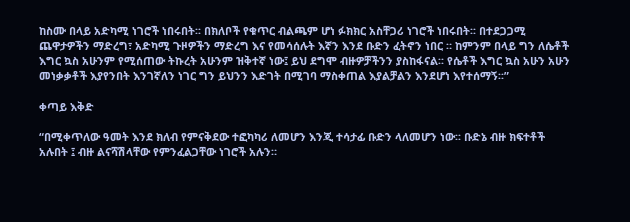ከስሙ በላይ አድካሚ ነገሮች ነበሩበት፡፡ በክለቦች የቁጥር ብልጫም ሆነ ፉክክር አስቸጋሪ ነገሮች ነበሩበት፡፡ በተደጋጋሚ ጨዋታዎችን ማድረግ፣ አድካሚ ጉዞዎችን ማድረግ እና የመሳሰሉት እኛን እንደ ቡድን ፈትኖን ነበር ። ከምንም በላይ ግን ለሴቶች እግር ኳስ አሁንም የሚሰጠው ትኩረት አሁንም ዝቅተኛ ነው፤ ይህ ደግሞ ብዙዎቻችንን ያስከፋናል፡፡ የሴቶች እግር ኳስ አሁን አሁን መነቃቃቶች እያየንበት እንገኛለን ነገር ግን ይህንን እድገት በሚገባ ማስቀጠል እያልቻልን እንደሆነ እየተሰማኝ፡፡”

ቀጣይ እቅድ

“በሚቀጥለው ዓመት እንደ ክለብ የምናቅደው ተፎካካሪ ለመሆን እንጂ ተሳታፊ ቡድን ላለመሆን ነው፡፡ ቡድኔ ብዙ ክፍተቶች አሉበት ፤ ብዙ ልናሻሽላቸው የምንፈልጋቸው ነገሮች አሉን።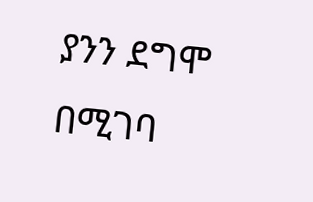ያንን ደግሞ በሚገባ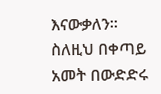እናውቃለን። ስለዚህ በቀጣይ አመት በውድድሩ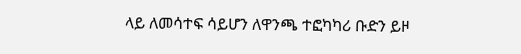ላይ ለመሳተፍ ሳይሆን ለዋንጫ ተፎካካሪ ቡድን ይዞ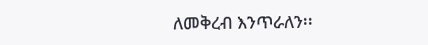ለመቅረብ እንጥራለን፡፡